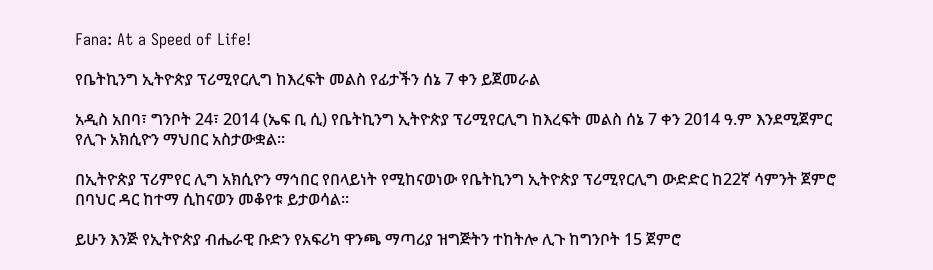Fana: At a Speed of Life!

የቤትኪንግ ኢትዮጵያ ፕሪሚየርሊግ ከእረፍት መልስ የፊታችን ሰኔ 7 ቀን ይጀመራል

አዲስ አበባ፣ ግንቦት 24፣ 2014 (ኤፍ ቢ ሲ) የቤትኪንግ ኢትዮጵያ ፕሪሚየርሊግ ከእረፍት መልስ ሰኔ 7 ቀን 2014 ዓ.ም እንደሚጀምር የሊጉ አክሲዮን ማህበር አስታውቋል፡፡

በኢትዮጵያ ፕሪምየር ሊግ አክሲዮን ማኅበር የበላይነት የሚከናወነው የቤትኪንግ ኢትዮጵያ ፕሪሚየርሊግ ውድድር ከ22ኛ ሳምንት ጀምሮ በባህር ዳር ከተማ ሲከናወን መቆየቱ ይታወሳል፡፡

ይሁን እንጅ የኢትዮጵያ ብሔራዊ ቡድን የአፍሪካ ዋንጫ ማጣሪያ ዝግጅትን ተከትሎ ሊጉ ከግንቦት 15 ጀምሮ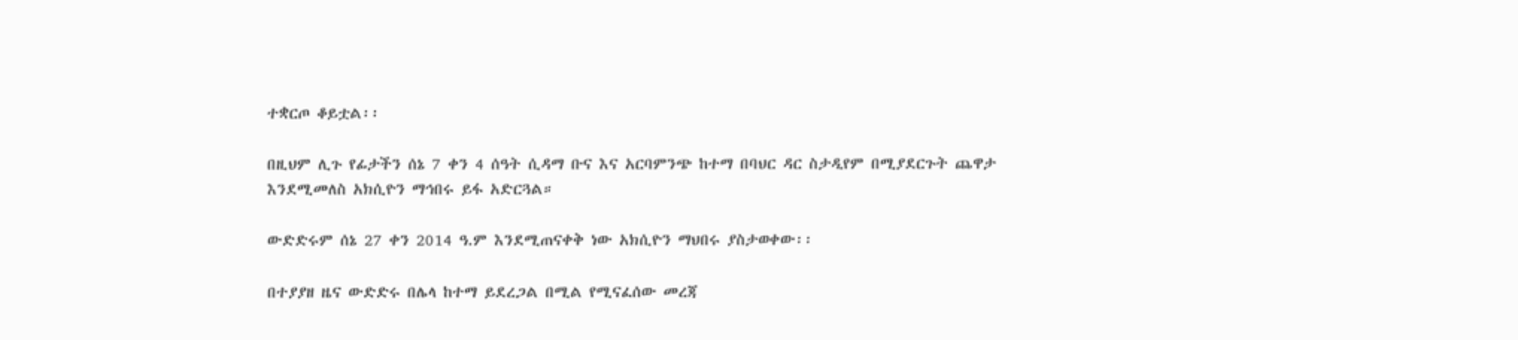ተቋርጦ ቆይቷል፡፡

በዚህም ሊጉ የፊታችን ሰኔ 7 ቀን 4 ሰዓት ሲዳማ ቡና እና አርባምንጭ ከተማ በባህር ዳር ስታዲየም በሚያደርጉት ጨዋታ እንደሚመለስ አክሲዮን ማኅበሩ ይፋ አድርጓል።

ውድድሩም ሰኔ 27 ቀን 2014 ዓ.ም እንደሚጠናቀቅ ነው አክሲዮን ማህበሩ ያስታወቀው፡፡

በተያያዘ ዜና ውድድሩ በሌላ ከተማ ይደረጋል በሚል የሚናፈሰው መረጃ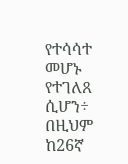የተሳሳተ መሆኑ የተገለጸ ሲሆን÷ በዚህም ከ26ኛ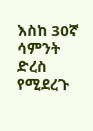እስከ 30ኛ ሳምንት ድረስ የሚደረጉ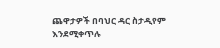ጨዋታዎች በባህር ዳር ስታዲየም እንደሚቀጥሉ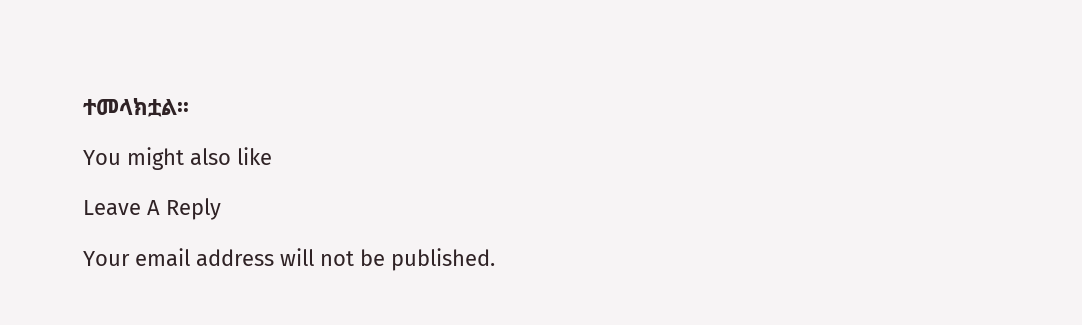ተመላክቷል፡፡

You might also like

Leave A Reply

Your email address will not be published.